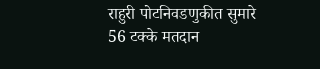राहुरी पोटनिवडणुकीत सुमारे 56 टक्के मतदान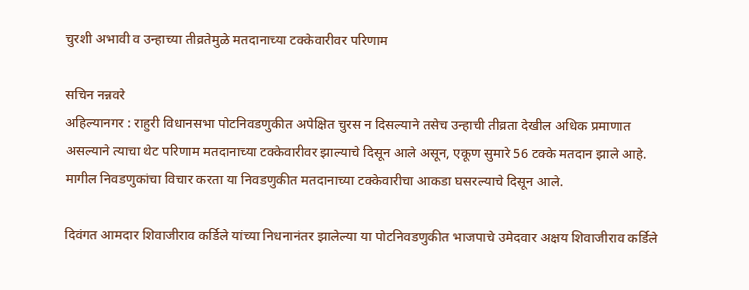चुरशी अभावी व उन्हाच्या तीव्रतेमुळे मतदानाच्या टक्केवारीवर परिणाम

सचिन नन्नवरे
अहिल्यानगर : राहुरी विधानसभा पोटनिवडणुकीत अपेक्षित चुरस न दिसल्याने तसेच उन्हाची तीव्रता देखील अधिक प्रमाणात असल्याने त्याचा थेट परिणाम मतदानाच्या टक्केवारीवर झाल्याचे दिसून आले असून, एकूण सुमारे 56 टक्के मतदान झाले आहे. मागील निवडणुकांचा विचार करता या निवडणुकीत मतदानाच्या टक्केवारीचा आकडा घसरल्याचे दिसून आले.

दिवंगत आमदार शिवाजीराव कर्डिले यांच्या निधनानंतर झालेल्या या पोटनिवडणुकीत भाजपाचे उमेदवार अक्षय शिवाजीराव कर्डिले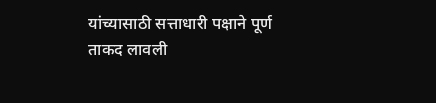यांच्यासाठी सत्ताधारी पक्षाने पूर्ण ताकद लावली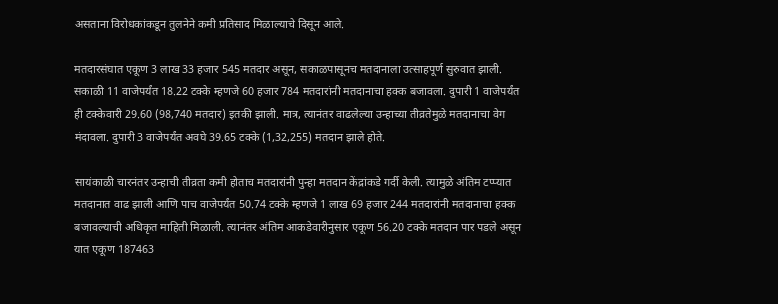असताना विरोधकांकडून तुलनेने कमी प्रतिसाद मिळाल्याचे दिसून आले.

मतदारसंघात एकूण 3 लाख 33 हजार 545 मतदार असून, सकाळपासूनच मतदानाला उत्साहपूर्ण सुरुवात झाली. सकाळी 11 वाजेपर्यंत 18.22 टक्के म्हणजे 60 हजार 784 मतदारांनी मतदानाचा हक्क बजावला. दुपारी 1 वाजेपर्यंत ही टक्केवारी 29.60 (98,740 मतदार) इतकी झाली. मात्र, त्यानंतर वाढलेल्या उन्हाच्या तीव्रतेमुळे मतदानाचा वेग मंदावला. दुपारी 3 वाजेपर्यंत अवघे 39.65 टक्के (1,32,255) मतदान झाले होते.

सायंकाळी चारनंतर उन्हाची तीव्रता कमी होताच मतदारांनी पुन्हा मतदान केंद्रांकडे गर्दी केली. त्यामुळे अंतिम टप्प्यात मतदानात वाढ झाली आणि पाच वाजेपर्यंत 50.74 टक्के म्हणजे 1 लाख 69 हजार 244 मतदारांनी मतदानाचा हक्क बजावल्याची अधिकृत माहिती मिळाली. त्यानंतर अंतिम आकडेवारीनुसार एकूण 56.20 टक्के मतदान पार पडले असून यात एकूण 187463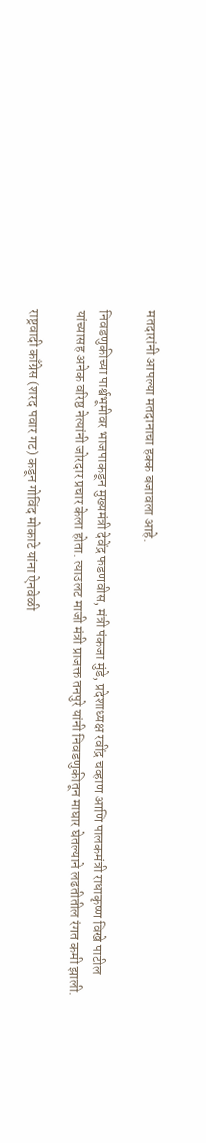मतदारांनी आपल्या मतदानाचा हक्क बजावला आहे.

निवडणुकीच्या पार्श्वभूमीवर भाजपाकडून मुख्यमंत्री देवेंद्र फडणवीस, मंत्री पंकजा मुंडे, प्रदेशाध्यक्ष रवींद्र चव्हाण आणि पालकमंत्री राधाकृष्ण विखे पाटील यांच्यासह अनेक वरिष्ठ नेत्यांनी जोरदार प्रचार केला होता. त्याउलट माजी मंत्री प्राजक्त तनपुरे यांनी निवडणुकीतून माघार घेतल्याने लढतीतील रंगत कमी झाली.

राष्ट्रवादी काँग्रेस (शरद पवार गट) कडून गोविंद मोकाटे यांना ऐनवेळी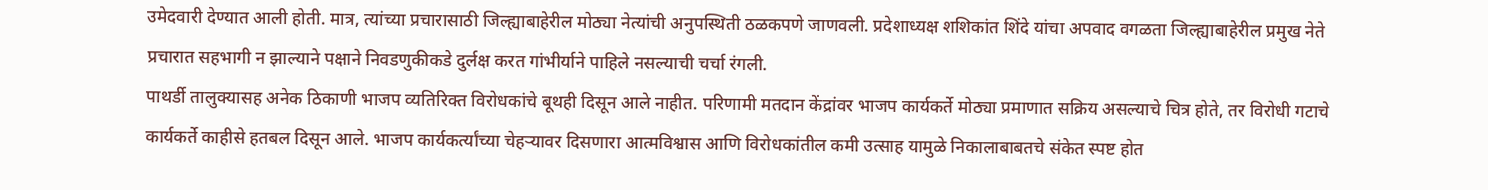उमेदवारी देण्यात आली होती. मात्र, त्यांच्या प्रचारासाठी जिल्ह्याबाहेरील मोठ्या नेत्यांची अनुपस्थिती ठळकपणे जाणवली. प्रदेशाध्यक्ष शशिकांत शिंदे यांचा अपवाद वगळता जिल्ह्याबाहेरील प्रमुख नेते प्रचारात सहभागी न झाल्याने पक्षाने निवडणुकीकडे दुर्लक्ष करत गांभीर्याने पाहिले नसल्याची चर्चा रंगली.
पाथर्डी तालुक्यासह अनेक ठिकाणी भाजप व्यतिरिक्त विरोधकांचे बूथही दिसून आले नाहीत. परिणामी मतदान केंद्रांवर भाजप कार्यकर्ते मोठ्या प्रमाणात सक्रिय असल्याचे चित्र होते, तर विरोधी गटाचे कार्यकर्ते काहीसे हतबल दिसून आले. भाजप कार्यकर्त्यांच्या चेहऱ्यावर दिसणारा आत्मविश्वास आणि विरोधकांतील कमी उत्साह यामुळे निकालाबाबतचे संकेत स्पष्ट होत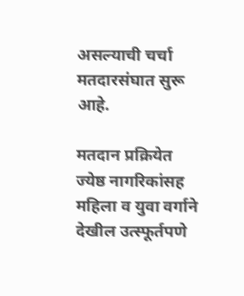असल्याची चर्चा मतदारसंघात सुरू आहे.

मतदान प्रक्रियेत ज्येष्ठ नागरिकांसह महिला व युवा वर्गाने देखील उत्स्फूर्तपणे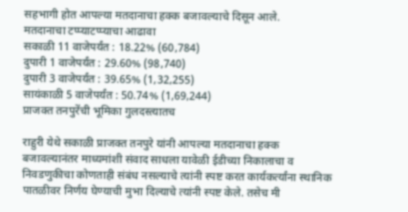सहभागी होत आपल्या मतदानाचा हक्क बजावल्याचे दिसून आले.
मतदानाचा टप्प्याटप्प्याचा आढावा
सकाळी 11 वाजेपर्यंत : 18.22% (60,784)
दुपारी 1 वाजेपर्यंत : 29.60% (98,740)
दुपारी 3 वाजेपर्यंत : 39.65% (1,32,255)
सायंकाळी 5 वाजेपर्यंत : 50.74% (1,69,244)
प्राजक्त तनपुरेंची भूमिका गुलदस्त्यातच

राहुरी येथे सकाळी प्राजक्त तनपुरे यांनी आपल्या मतदानाचा हक्क बजावल्यानंतर माध्यमांशी संवाद साधला यावेळी ईडीच्या निकालाचा व निवडणुकीचा कोणताही संबंध नसल्याचे त्यांनी स्पष्ट करत कार्यकर्त्यांना स्थानिक पातळीवर निर्णय घेण्याची मुभा दिल्याचे त्यांनी स्पष्ट केले. तसेच मी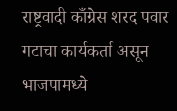राष्ट्रवादी काँग्रेस शरद पवार गटाचा कार्यकर्ता असून भाजपामध्ये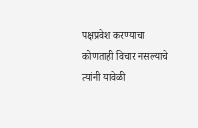पक्षप्रवेश करण्याचा कोणताही विचार नसल्याचे त्यांनी यावेळी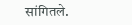सांगितले.